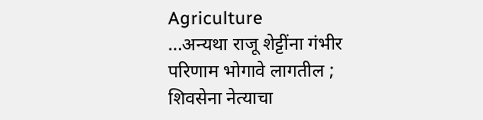Agriculture
…अन्यथा राजू शेट्टींना गंभीर परिणाम भोगावे लागतील ; शिवसेना नेत्याचा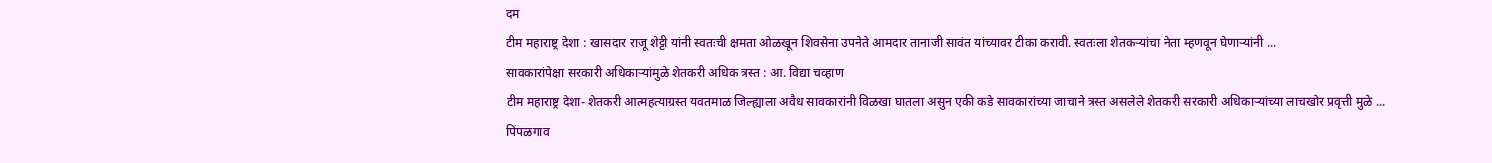दम
टीम महाराष्ट्र देशा : खासदार राजू शेट्टी यांनी स्वतःची क्षमता ओळखून शिवसेना उपनेते आमदार तानाजी सावंत यांच्यावर टीका करावी. स्वतःला शेतकऱ्यांचा नेता म्हणवून घेणाऱ्यांनी ...
सावकारांपेक्षा सरकारी अधिकाऱ्यांमुळे शेतकरी अधिक त्रस्त : आ. विद्या चव्हाण
टीम महाराष्ट्र देशा- शेतकरी आत्महत्याग्रस्त यवतमाळ जिल्ह्याला अवैध सावकारांनी विळखा घातला असुन एकी कडे सावकारांच्या जाचाने त्रस्त असलेले शेतकरी सरकारी अधिकाऱ्यांच्या लाचखोर प्रवृत्ती मुळे ...
पिंपळगाव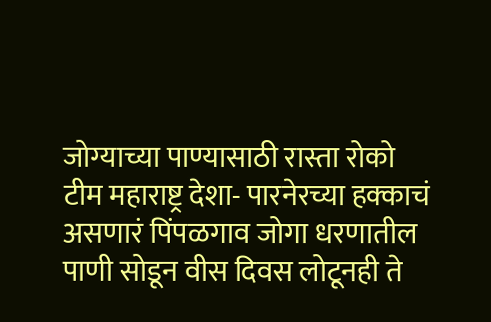जोग्याच्या पाण्यासाठी रास्ता रोको
टीम महाराष्ट्र देशा- पारनेरच्या हक्काचं असणारं पिंपळगाव जोगा धरणातील पाणी सोडून वीस दिवस लोटूनही ते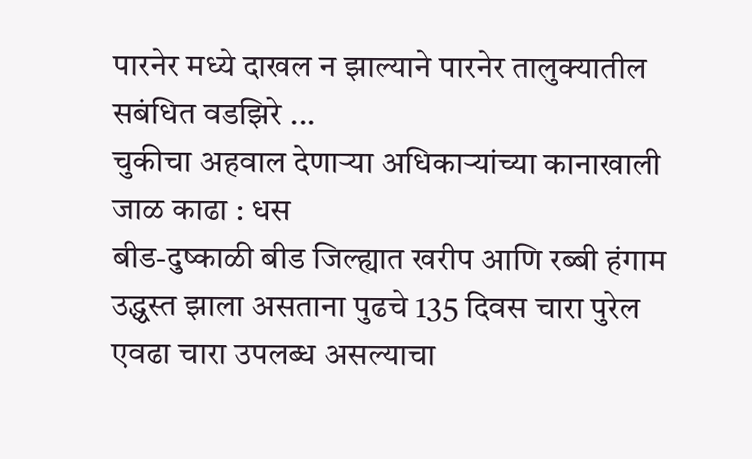पारनेर मध्ये दाखल न झाल्याने पारनेर तालुक्यातील सबंधित वडझिरे ...
चुकीचा अहवाल देणाऱ्या अधिकाऱ्यांच्या कानाखाली जाळ काढा : धस
बीड-दुष्काळी बीड जिल्ह्यात खरीप आणि रब्बी हंगाम उद्ध्वस्त झाला असताना पुढचे 135 दिवस चारा पुरेल एवढा चारा उपलब्ध असल्याचा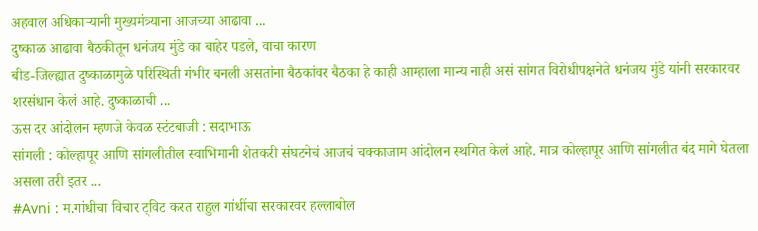अहवाल अधिकाऱ्यानी मुख्यमंत्र्याना आजच्या आढावा ...
दुष्काळ आढावा बैठकीतून धनंजय मुंडे का बाहेर पडले, वाचा कारण
बीड-जिल्ह्यात दुष्काळामुळे परिस्थिती गंभीर बनली असतांना बैठकांवर बैठका हे काही आम्हाला मान्य नाही असं सांगत विरोधीपक्षनेते धनंजय मुंडे यांनी सरकारवर शरसंधान केलं आहे. दुष्काळाची ...
ऊस दर आंदोलन म्हणजे केवळ स्टंटबाजी : सदाभाऊ
सांगली : कोल्हापूर आणि सांगलीतील स्वाभिमानी शेतकरी संघटनेचं आजचं चक्काजाम आंदोलन स्थगित केलं आहे. मात्र कोल्हापूर आणि सांगलीत बंद मागे घेतला असला तरी इतर ...
#Avni : म.गांधीचा विचार ट्विट करत राहुल गांधींचा सरकारवर हल्लाबोल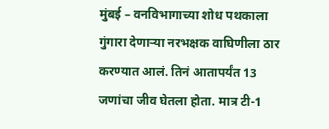मुंबई – वनविभागाच्या शोध पथकाला गुंगारा देणाऱ्या नरभक्षक वाघिणीला ठार करण्यात आलं. तिनं आतापर्यंत 13 जणांचा जीव घेतला होता. मात्र टी-1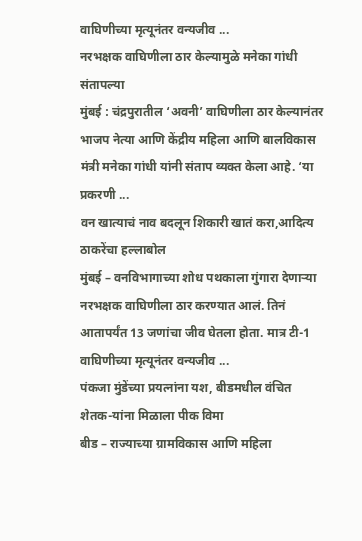वाघिणीच्या मृत्यूनंतर वन्यजीव ...
नरभक्षक वाघिणीला ठार केल्यामुळे मनेका गांधी संतापल्या
मुंबई : चंद्रपुरातील ‘अवनी’ वाघिणीला ठार केल्यानंतर भाजप नेत्या आणि केंद्रीय महिला आणि बालविकास मंत्री मनेका गांधी यांनी संताप व्यक्त केला आहे. ‘या प्रकरणी ...
वन खात्याचं नाव बदलून शिकारी खातं करा,आदित्य ठाकरेंचा हल्लाबोल
मुंबई – वनविभागाच्या शोध पथकाला गुंगारा देणाऱ्या नरभक्षक वाघिणीला ठार करण्यात आलं. तिनं आतापर्यंत 13 जणांचा जीव घेतला होता. मात्र टी-1 वाघिणीच्या मृत्यूनंतर वन्यजीव ...
पंकजा मुंडेंच्या प्रयत्नांना यश, बीडमधील वंचित शेतक-यांना मिळाला पीक विमा
बीड – राज्याच्या ग्रामविकास आणि महिला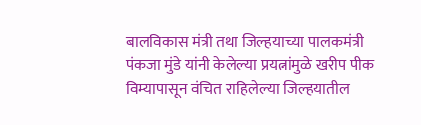बालविकास मंत्री तथा जिल्हयाच्या पालकमंत्री पंकजा मुंडे यांनी केलेल्या प्रयत्नांमुळे खरीप पीक विम्यापासून वंचित राहिलेल्या जिल्हयातील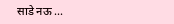साडे नऊ ...